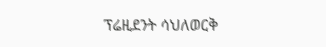ፕሬዚደንት ሳህለወርቅ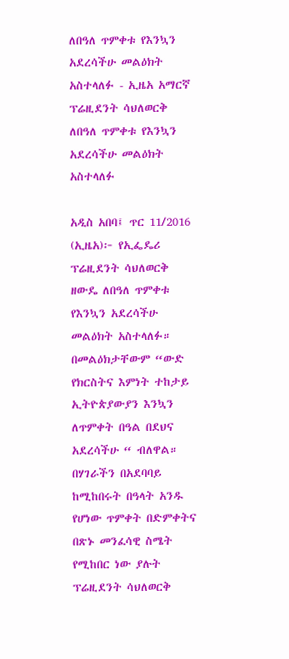ለበዓለ ጥምቀቱ የእንኳን አደረሳችሁ መልዕክት አስተላለፉ - ኢዜአ አማርኛ
ፕሬዚደንት ሳህለወርቅ ለበዓለ ጥምቀቱ የእንኳን አደረሳችሁ መልዕክት አስተላለፉ

አዲስ አበባ፤ ጥር 11/2016 (ኢዜአ)፦ የኢፌዴሪ ፕሬዚደንት ሳህለወርቅ ዘውዴ ለበዓለ ጥምቀቱ የእንኳን አደረሳችሁ መልዕክት አስተላለፉ።
በመልዕክታቸውም “ውድ የክርስትና እምነት ተከታይ ኢትዮጵያውያን እንኳን ለጥምቀት በዓል በደህና አደረሳችሁ “ ብለዋል።
በሃገራችን በአደባባይ ከሚከበሩት በዓላት አንዱ የሆነው ጥምቀት በድምቀትና በጽኑ መንፈሳዊ ስሜት የሚከበር ነው ያሉት ፕሬዚደንት ሳህለወርቅ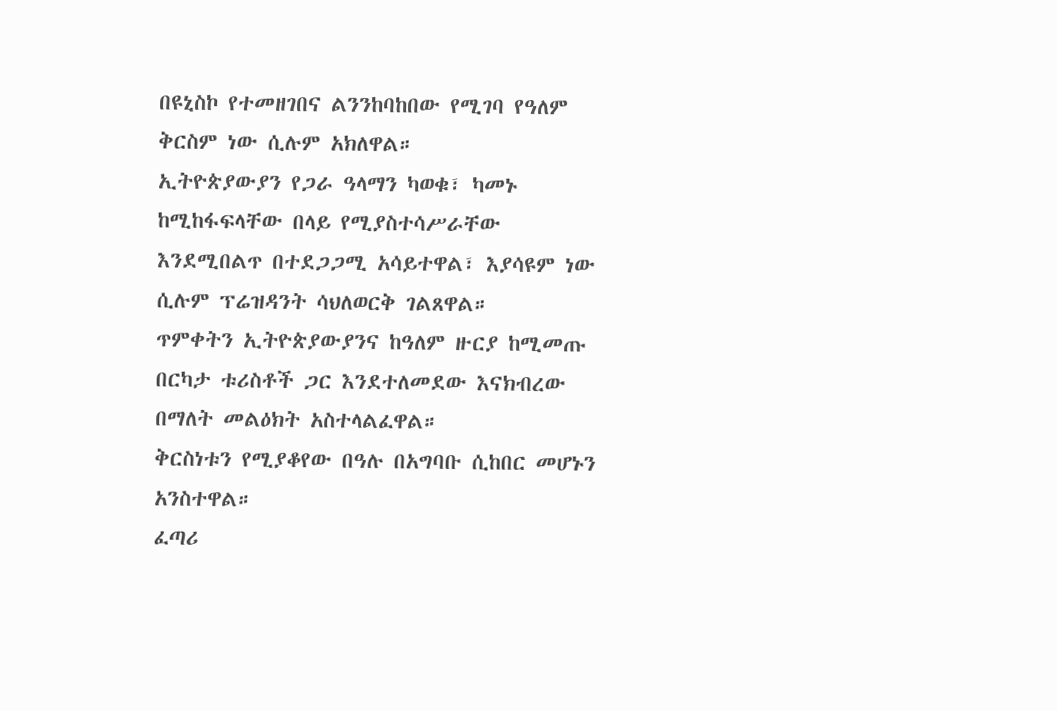በዩኒስኮ የተመዘገበና ልንንከባከበው የሚገባ የዓለም ቅርስም ነው ሲሉም አክለዋል።
ኢትዮጵያውያን የጋራ ዓላማን ካወቁ፣ ካመኑ ከሚከፋፍላቸው በላይ የሚያስተሳሥራቸው እንደሚበልጥ በተደጋጋሚ አሳይተዋል፣ እያሳዩም ነው ሲሉም ፕሬዝዳንት ሳህለወርቅ ገልጸዋል።
ጥምቀትን ኢትዮጵያውያንና ከዓለም ዙርያ ከሚመጡ በርካታ ቱሪስቶች ጋር እንደተለመደው እናክብረው በማለት መልዕክት አስተላልፈዋል።
ቅርስነቱን የሚያቆየው በዓሉ በአግባቡ ሲከበር መሆኑን አንስተዋል።
ፈጣሪ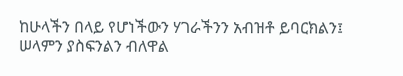ከሁላችን በላይ የሆነችውን ሃገራችንን አብዝቶ ይባርክልን፤ ሠላምን ያስፍንልን ብለዋል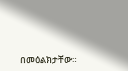በመዕልክታቸው።